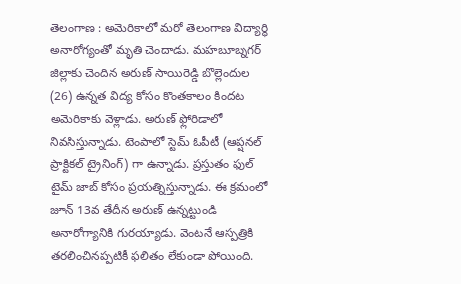తెలంగాణ : అమెరికాలో మరో తెలంగాణ విద్యార్థి అనారోగ్యంతో మృతి చెందాడు. మహబూబ్నగర్ జిల్లాకు చెందిన అరుణ్ సాయిరెడ్డి బొల్లెందుల (26) ఉన్నత విద్య కోసం కొంతకాలం కిందట అమెరికాకు వెళ్లాడు. అరుణ్ ఫ్లోరిడాలో నివసిస్తున్నాడు. టెంపాలో స్టెమ్ ఓపీటీ (ఆప్షనల్ ప్రాక్టికల్ ట్రైనింగ్) గా ఉన్నాడు. ప్రస్తుతం ఫుల్ టైమ్ జాబ్ కోసం ప్రయత్నిస్తున్నాడు. ఈ క్రమంలో జూన్ 13వ తేదీన అరుణ్ ఉన్నట్టుండి అనారోగ్యానికి గురయ్యాడు. వెంటనే ఆస్పత్రికి తరలించినప్పటికీ ఫలితం లేకుండా పోయింది.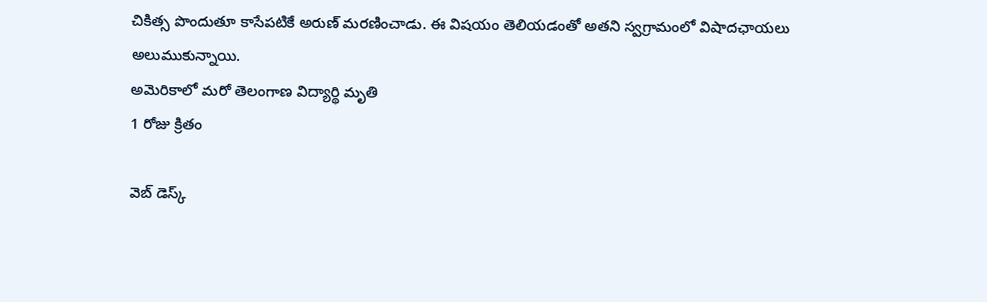చికిత్స పొందుతూ కాసేపటికే అరుణ్ మరణించాడు. ఈ విషయం తెలియడంతో అతని స్వగ్రామంలో విషాదఛాయలు అలుముకున్నాయి.
అమెరికాలో మరో తెలంగాణ విద్యార్థి మృతి
1 రోజు క్రితం

వెబ్ డెస్క్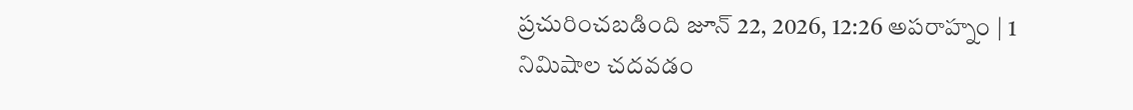ప్రచురించబడింది జూన్ 22, 2026, 12:26 అపరాహ్నం | 1 నిమిషాల చదవడం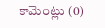కామెంట్లు (0)